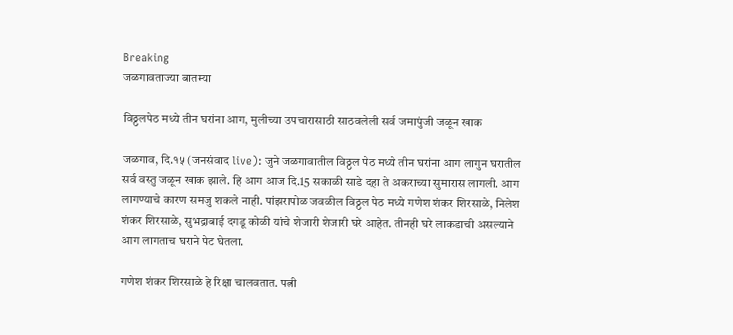Breaking
जळगावताज्या बातम्या

विठ्ठलपेठ मध्ये तीन घरांना आग, मुलीच्या उपचारासाठी साठवलेली सर्व जमापुंजी जळून खाक

जळगाव, दि.१५ (जनसंवाद live): जुने जळगावातील विठ्ठल पेठ मध्ये तीन घरांना आग लागुन घरातील सर्व वस्तु जळून खाक झाले. हि आग आज दि.15 सकाळी साडे दहा ते अकराच्या सुमारास लागली. आग लागण्याचे कारण समजु शकले नाही. पांझरापोळ जवळील विठ्ठल पेठ मध्ये गणेश शंकर शिरसाळे, निलेश शंकर शिरसाळे, सुभद्राबाई दगडू कोळी यांचे शेजारी शेजारी घरे आहेत. तीनही घरे लाकडाची असल्याने आग लागताच घराने पेट घेतला.

गणेश शंकर शिरसाळे हे रिक्षा चालवतात. पत्नी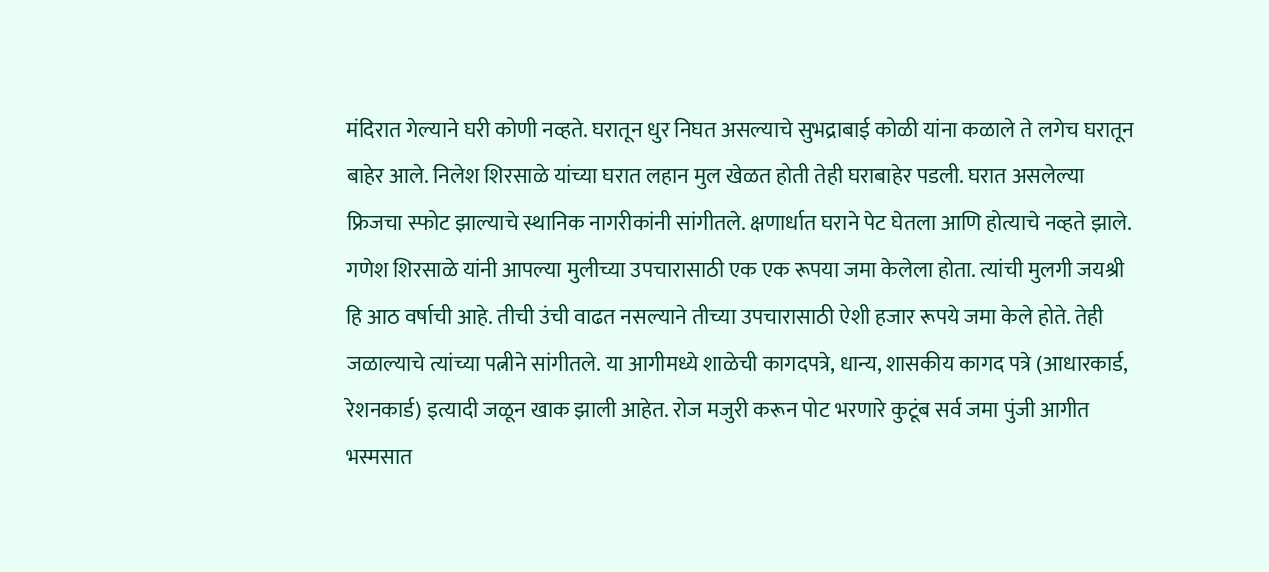मंदिरात गेल्याने घरी कोणी नव्हते. घरातून धुर निघत असल्याचे सुभद्राबाई कोळी यांना कळाले ते लगेच घरातून बाहेर आले. निलेश शिरसाळे यांच्या घरात लहान मुल खेळत होती तेही घराबाहेर पडली. घरात असलेल्या फ्रिजचा स्फोट झाल्याचे स्थानिक नागरीकांनी सांगीतले. क्षणार्धात घराने पेट घेतला आणि होत्याचे नव्हते झाले. गणेश शिरसाळे यांनी आपल्या मुलीच्या उपचारासाठी एक एक रूपया जमा केलेला होता. त्यांची मुलगी जयश्री हि आठ वर्षाची आहे. तीची उंची वाढत नसल्याने तीच्या उपचारासाठी ऐशी हजार रूपये जमा केले होते. तेही जळाल्याचे त्यांच्या पत्नीने सांगीतले. या आगीमध्ये शाळेची कागदपत्रे, धान्य, शासकीय कागद पत्रे (आधारकार्ड, रेशनकार्ड) इत्यादी जळून खाक झाली आहेत. रोज मजुरी करून पोट भरणारे कुटूंब सर्व जमा पुंजी आगीत भस्मसात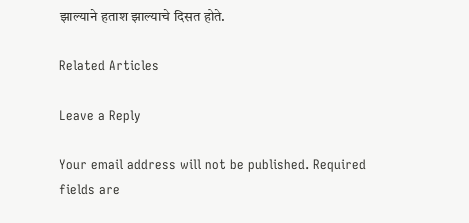झाल्याने हताश झाल्याचे दिसत होते.

Related Articles

Leave a Reply

Your email address will not be published. Required fields are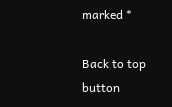marked *

Back to top button